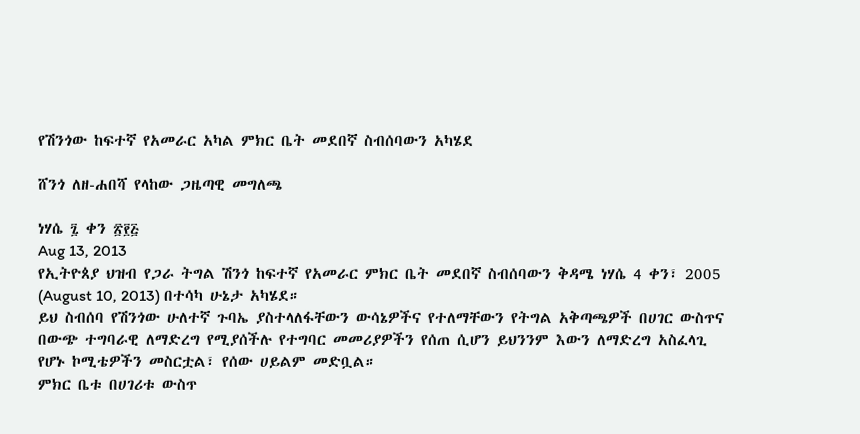የሽንጎው ከፍተኛ የአመራር አካል ምክር ቤት መደበኛ ስብሰባውን አካሄደ

ሸንጎ ለዘ-ሐበሻ የላከው ጋዜጣዊ መግለጫ

ነሃሴ ፯ ቀን ፳፻፭
Aug 13, 2013
የኢትዮጰያ ህዝብ የጋራ ትግል ሽንጎ ከፍተኛ የአመራር ምክር ቤት መደበኛ ስብሰባውን ቅዳሜ ነሃሴ 4 ቀን፣ 2005 (August 10, 2013) በተሳካ ሁኔታ አካሄደ።
ይህ ስብሰባ የሽንጎው ሁለተኛ ጉባኤ ያስተላለፋቸውን ውሳኔዎችና የተለማቸውን የትግል አቅጣጫዎች በሀገር ውስጥና በውጭ ተግባራዊ ለማድረግ የሚያሰችሉ የተግባር መመሪያዎችን የሰጠ ሲሆን ይህንንም እውን ለማድረግ አስፈላጊ የሆኑ ኮሚቴዎችን መስርቷል፣ የሰው ሀይልም መድቧል።
ምክር ቤቱ በሀገሪቱ ውስጥ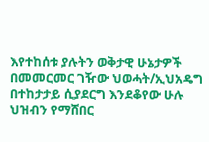እየተከሰቱ ያሉትን ወቅታዊ ሁኔታዎች በመመርመር ገዥው ህወሓት/ኢህአዴግ በተከታታይ ሲያደርግ እንደቆየው ሁሉ ህዝብን የማሸበር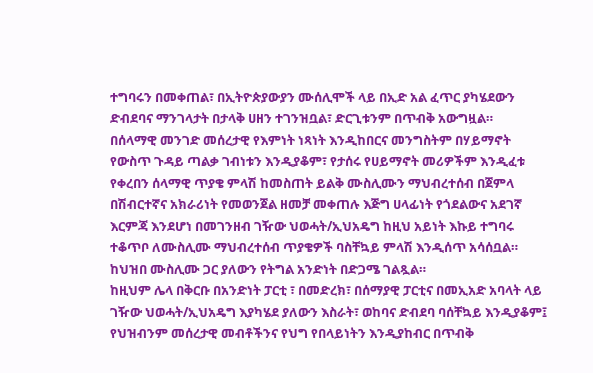ተግባሩን በመቀጠል፣ በኢትዮጵያውያን ሙሰሊሞች ላይ በኢድ አል ፈጥር ያካሄደውን ድብደባና ማንገላታት በታላቅ ሀዘን ተገንዝቧል፣ ድርጊቱንም በጥብቅ አውግዟል።
በሰላማዊ መንገድ መሰረታዊ የእምነት ነጻነት እንዲከበርና መንግስትም በሃይማኖት የውስጥ ጉዳይ ጣልቃ ገብነቱን እንዲያቆም፣ የታሰሩ የሀይማኖት መሪዎችም እንዲፈቱ የቀረበን ሰላማዊ ጥያቄ ምላሽ ከመስጠት ይልቅ ሙስሊሙን ማህብረተሰብ በጀምላ በሽብርተኛና አክራሪነት የመወንጀል ዘመቻ መቀጠሉ እጅግ ሀላፊነት የጎደልውና አደገኛ እርምጃ እንደሆነ በመገንዘብ ገዥው ህወሓት/ኢህአዴግ ከዚህ አይነት እኩይ ተግባሩ ተቆጥቦ ለሙስሊሙ ማህብረተሰብ ጥያቄዎች ባስቸኳይ ምላሽ እንዲሰጥ አሳሰቧል። ከህዝበ ሙስሊሙ ጋር ያለውን የትግል አንድነት በድጋሜ ገልጿል።
ከዚህም ሌላ በቅርቡ በአንድነት ፓርቲ ፣ በመድረክ፣ በሰማያዊ ፓርቲና በመኢአድ አባላት ላይ ገዥው ህወሓት/ኢህአዴግ እያካሄደ ያለውን እስራት፣ ወከባና ድብደባ ባሰቸኳይ እንዲያቆም፤ የህዝብንም መሰረታዊ መብቶችንና የህግ የበላይነትን እንዲያከብር በጥብቅ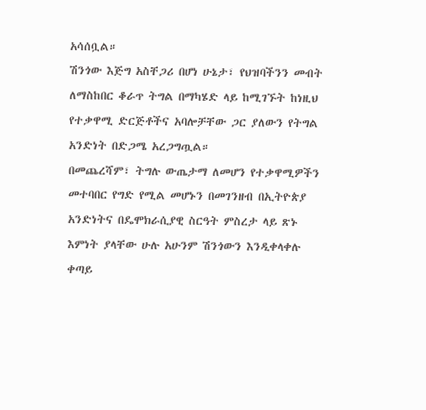አሳሰቧል።
ሽንጎው እጅግ አስቸጋሪ በሆነ ሁኔታ፣ የህዝባችንን መብት ለማስከበር ቆራጥ ትግል በማካሄድ ላይ ከሚገኙት ከነዚህ የተቃዋሚ ድርጅቶችና አባሎቻቸው ጋር ያለውን የትግል አንድነት በድጋሜ አረጋግጧል።
በመጨረሻም፣ ትግሉ ውጤታማ ለመሆን የተቃዋሚዎችን መተባበር የግድ የሚል መሆኑን በመገንዘብ በኢትዮጵያ አንድነትና በዴሞክራሲያዊ ስርዓት ምስረታ ላይ ጽኑ እምነት ያላቸው ሁሉ አሁንም ሽንጎውን እንዲቀላቀሉ ቀጣይ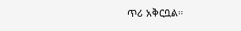ጥሪ አቅርቧል።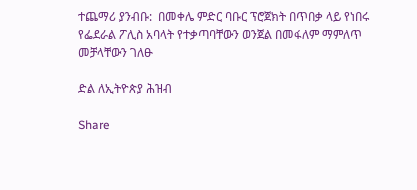ተጨማሪ ያንብቡ:  በመቀሌ ምድር ባቡር ፕሮጀክት በጥበቃ ላይ የነበሩ የፌደራል ፖሊስ አባላት የተቃጣባቸውን ወንጀል በመፋለም ማምለጥ መቻላቸውን ገለፁ

ድል ለኢትዮጵያ ሕዝብ

Share